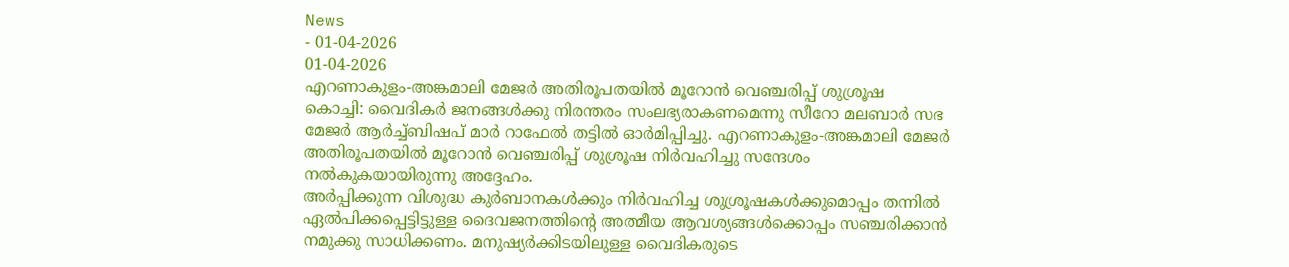News
- 01-04-2026
01-04-2026
എറണാകുളം-അങ്കമാലി മേജർ അതിരൂപതയിൽ മൂറോൻ വെഞ്ചരിപ്പ് ശുശ്രൂഷ
കൊച്ചി: വൈദികർ ജനങ്ങൾക്കു നിരന്തരം സംലഭ്യരാകണമെന്നു സീറോ മലബാർ സഭ മേജർ ആർച്ച്ബിഷപ് മാർ റാഫേൽ തട്ടിൽ ഓർമിപ്പിച്ചു. എറണാകുളം-അങ്കമാലി മേജർ അതിരൂപതയിൽ മൂറോൻ വെഞ്ചരിപ്പ് ശുശ്രൂഷ നിർവഹിച്ചു സന്ദേശം നൽകുകയായിരുന്നു അദ്ദേഹം.
അർപ്പിക്കുന്ന വിശുദ്ധ കുർബാനകൾക്കും നിർവഹിച്ച ശുശ്രൂഷകൾക്കുമൊപ്പം തന്നിൽ ഏൽപിക്കപ്പെട്ടിട്ടുള്ള ദൈവജനത്തിന്റെ അത്മീയ ആവശ്യങ്ങൾക്കൊപ്പം സഞ്ചരിക്കാൻ നമുക്കു സാധിക്കണം. മനുഷ്യർക്കിടയിലുള്ള വൈദികരുടെ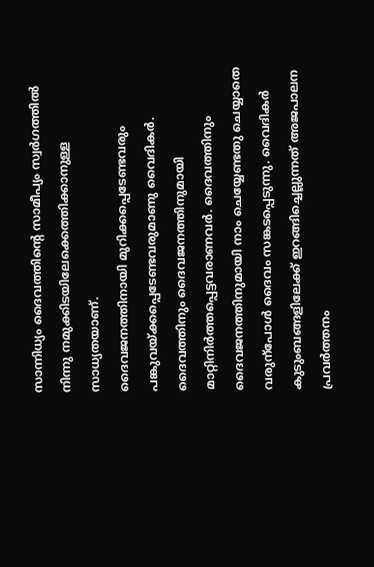സാന്നിധ്യം ദൈവത്തിന്റെ സാമീപ്യം സ്വർഗത്തിൽ നിന്നു നമുക്കിടയിലേക്കെത്തിക്കാനുള്ള സാധ്യതയാണ്.
ദൈവജനത്തിനായി മുറിക്കപ്പെടേണ്ടവരും പങ്കുവയ്ക്കപ്പെടേണ്ടവരുമാണു വൈദികർ. ദൈവത്തിനും ദൈവജനത്തിനുമായി മാറ്റിനിർത്തപ്പെട്ടവരാണവർ. ദൈവത്തിനും ദൈവജനത്തിനുമായി നാം ചെയ്യേണ്ടതു ചെയ്യാതെ വരുന്പോൾ ദൈവം സങ്കടപ്പെടുന്നു. വൈദികർ കുടുംബങ്ങളിലേക്ക് ഇറങ്ങിച്ചെല്ലുന്നത് അജപാലന പ്രവർത്തനം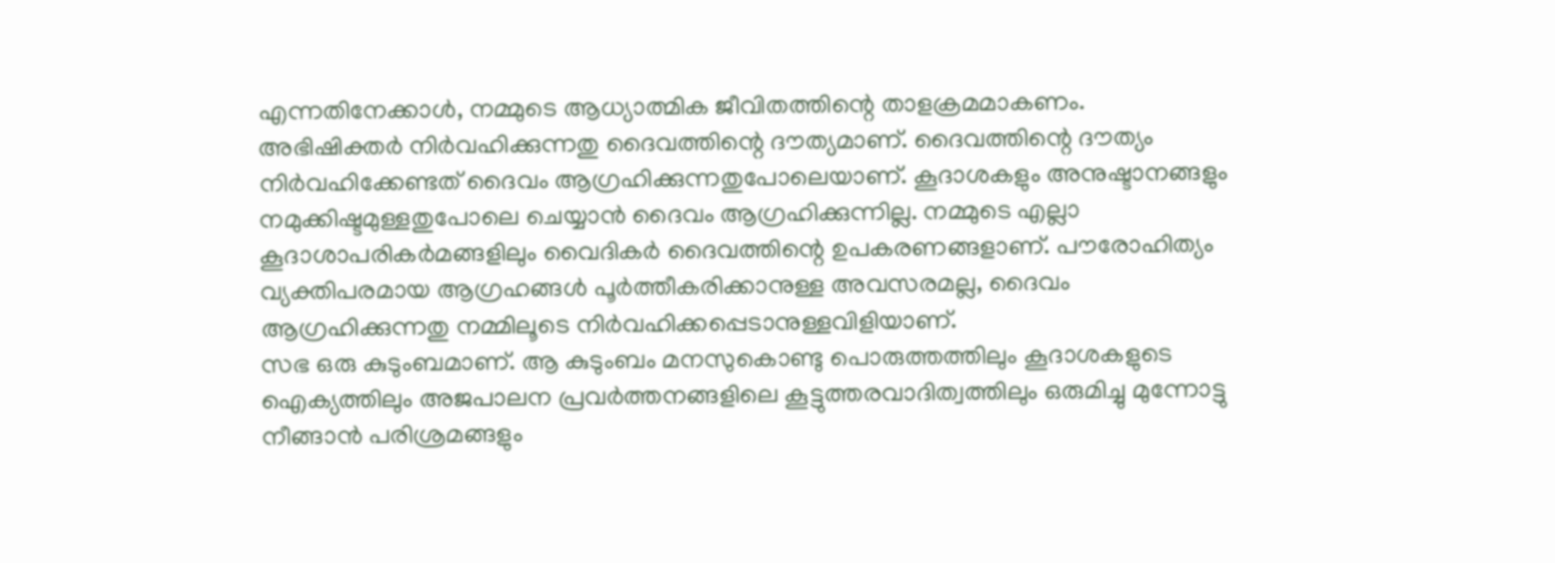എന്നതിനേക്കാൾ, നമ്മുടെ ആധ്യാത്മിക ജീവിതത്തിന്റെ താളക്രമമാകണം.
അഭിഷിക്തർ നിർവഹിക്കുന്നതു ദൈവത്തിന്റെ ദൗത്യമാണ്. ദൈവത്തിന്റെ ദൗത്യം നിർവഹിക്കേണ്ടത് ദൈവം ആഗ്രഹിക്കുന്നതുപോലെയാണ്. കൂദാശകളും അനുഷ്ടാനങ്ങളും നമുക്കിഷ്ടമുള്ളതുപോലെ ചെയ്യാൻ ദൈവം ആഗ്രഹിക്കുന്നില്ല. നമ്മുടെ എല്ലാ കൂദാശാപരികർമങ്ങളിലും വൈദികർ ദൈവത്തിന്റെ ഉപകരണങ്ങളാണ്. പൗരോഹിത്യം വ്യക്തിപരമായ ആഗ്രഹങ്ങൾ പൂർത്തീകരിക്കാനുള്ള അവസരമല്ല, ദൈവം ആഗ്രഹിക്കുന്നതു നമ്മിലൂടെ നിർവഹിക്കപ്പെടാനുള്ളവിളിയാണ്.
സഭ ഒരു കുടുംബമാണ്. ആ കുടുംബം മനസുകൊണ്ടു പൊരുത്തത്തിലും കൂദാശകളുടെ ഐക്യത്തിലും അജപാലന പ്രവർത്തനങ്ങളിലെ കൂട്ടുത്തരവാദിത്വത്തിലും ഒരുമിച്ചു മുന്നോട്ടു നീങ്ങാൻ പരിശ്രമങ്ങളും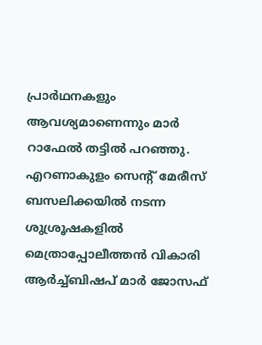പ്രാർഥനകളും ആവശ്യമാണെന്നും മാർ റാഫേൽ തട്ടിൽ പറഞ്ഞു.
എറണാകുളം സെന്റ് മേരീസ് ബസലിക്കയിൽ നടന്ന ശുശ്രൂഷകളിൽ മെത്രാപ്പോലീത്തൻ വികാരി ആർച്ച്ബിഷപ് മാർ ജോസഫ്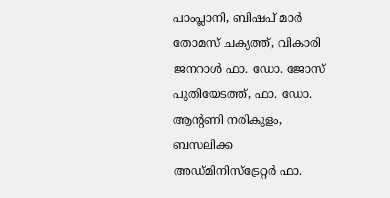പാംപ്ലാനി, ബിഷപ് മാർ തോമസ് ചക്യത്ത്, വികാരി ജനറാൾ ഫാ. ഡോ. ജോസ് പുതിയേടത്ത്, ഫാ. ഡോ. ആന്റണി നരികുളം, ബസലിക്ക അഡ്മിനിസ്ട്രേറ്റർ ഫാ.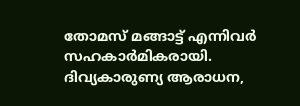തോമസ് മങ്ങാട്ട് എന്നിവർ സഹകാർമികരായി.
ദിവ്യകാരുണ്യ ആരാധന,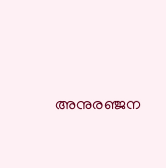അനുരഞ്ജന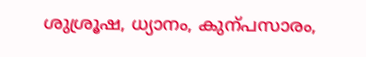ശുശ്രൂഷ, ധ്യാനം, കുന്പസാരം,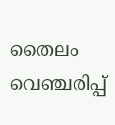തൈലം വെഞ്ചരിപ്പ്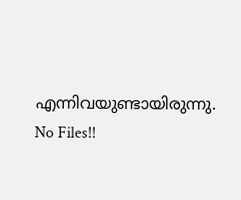എന്നിവയുണ്ടായിരുന്നു.
No Files!!